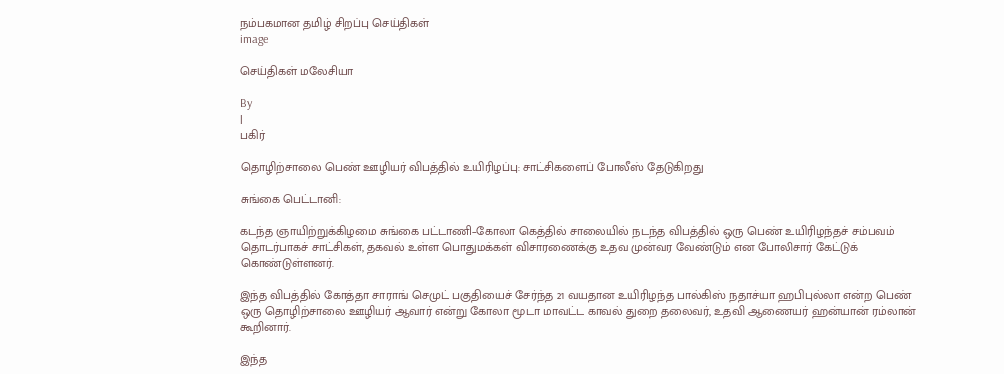நம்பகமான தமிழ் சிறப்பு செய்திகள்
image

செய்திகள் மலேசியா

By
|
பகிர்

தொழிற்சாலை பெண் ஊழியர் விபத்தில் உயிரிழப்பு: சாட்சிகளைப் போலீஸ் தேடுகிறது

சுங்கை பெட்டானி:

கடந்த ஞாயிற்றுக்கிழமை சுங்கை பட்டாணி–கோலா கெத்தில் சாலையில் நடந்த விபத்தில் ஒரு பெண் உயிரிழந்தச் சம்பவம் தொடர்பாகச் சாட்சிகள், தகவல் உள்ள பொதுமக்கள் விசாரணைக்கு உதவ முன்வர வேண்டும் என போலிசார் கேட்டுக் கொண்டுள்ளனர்.

இந்த விபத்தில் கோத்தா சாராங் செமுட் பகுதியைச் சேர்ந்த 21 வயதான உயிரிழந்த பால்கிஸ் நதாச்யா ஹபிபுல்லா என்ற பெண் ஒரு தொழிற்சாலை ஊழியர் ஆவார் என்று கோலா மூடா மாவட்ட காவல் துறை தலைவர், உதவி ஆணையர் ஹன்யான் ரம்லான் கூறினார்.

இந்த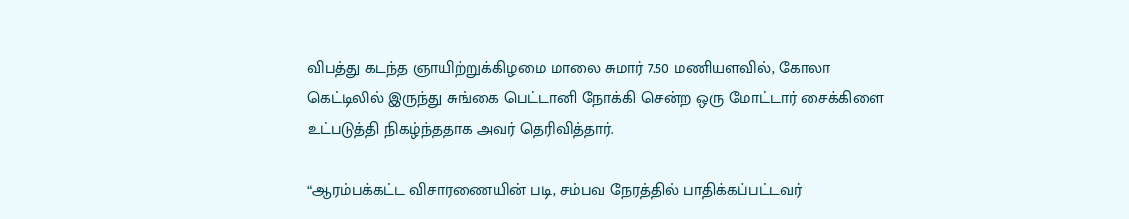விபத்து கடந்த ஞாயிற்றுக்கிழமை மாலை சுமார் 7.50 மணியளவில், கோலா கெட்டிலில் இருந்து சுங்கை பெட்டானி நோக்கி சென்ற ஒரு மோட்டார் சைக்கிளை உட்படுத்தி நிகழ்ந்ததாக அவர் தெரிவித்தார்.

“ஆரம்பக்கட்ட விசாரணையின் படி, சம்பவ நேரத்தில் பாதிக்கப்பட்டவர்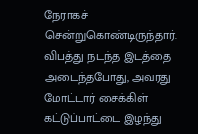நேராகச் சென்றுகொண்டிருந்தார். விபத்து நடந்த இடத்தை அடைந்தபோது, அவரது மோட்டார் சைக்கிள் கட்டுப்பாட்டை இழந்து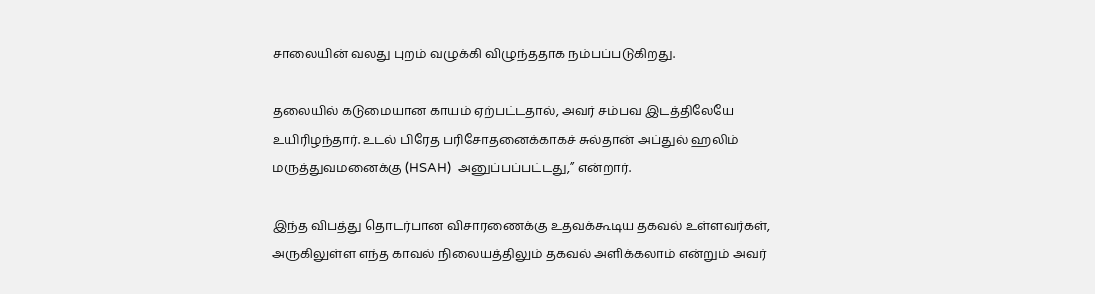சாலையின் வலது புறம் வழுக்கி விழுந்ததாக நம்பப்படுகிறது.

தலையில் கடுமையான காயம் ஏற்பட்டதால், அவர் சம்பவ இடத்திலேயே உயிரிழந்தார். உடல் பிரேத பரிசோதனைக்காகச் சுல்தான் அப்துல் ஹலிம் மருத்துவமனைக்கு (HSAH)  அனுப்பப்பட்டது,” என்றார்.

இந்த விபத்து தொடர்பான விசாரணைக்கு உதவக்கூடிய தகவல் உள்ளவர்கள், அருகிலுள்ள எந்த காவல் நிலையத்திலும் தகவல் அளிக்கலாம் என்றும் அவர்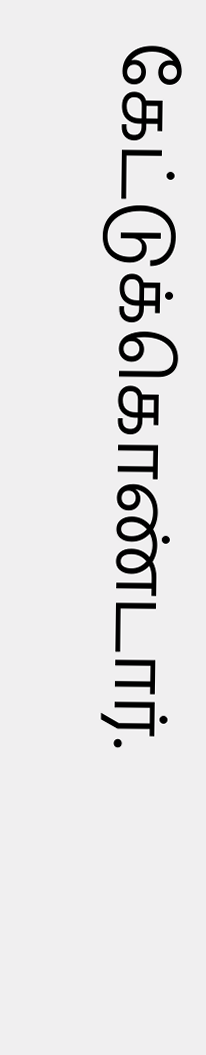கேட்டுக்கொண்டார்.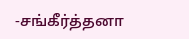-சங்கீர்த்தனா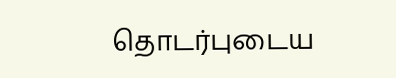தொடர்புடைய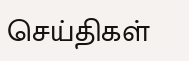செய்திகள்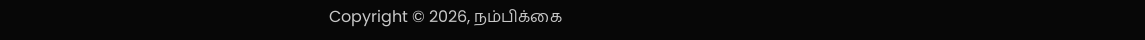Copyright © 2026, நம்பிக்கை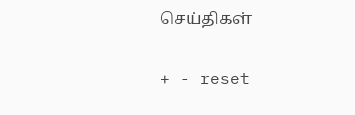செய்திகள்

+ - reset